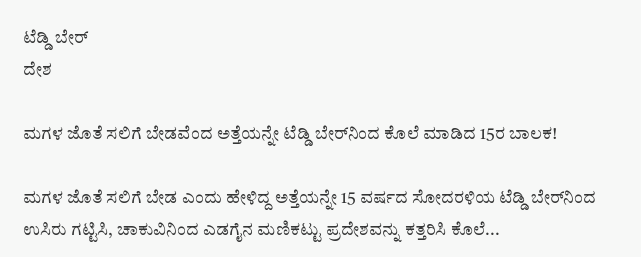ಟೆಡ್ಡಿ ಬೇರ್
ದೇಶ

ಮಗಳ ಜೊತೆ ಸಲಿಗೆ ಬೇಡವೆಂದ ಅತ್ತೆಯನ್ನೇ ಟೆಡ್ಡಿ ಬೇರ್‌ನಿಂದ ಕೊಲೆ ಮಾಡಿದ 15ರ ಬಾಲಕ!

ಮಗಳ ಜೊತೆ ಸಲಿಗೆ ಬೇಡ ಎಂದು ಹೇಳಿದ್ದ ಅತ್ತೆಯನ್ನೇ 15 ವರ್ಷದ ಸೋದರಳಿಯ ಟೆಡ್ಡಿ ಬೇರ್‌ನಿಂದ ಉಸಿರು ಗಟ್ಟಿಸಿ, ಚಾಕುವಿನಿಂದ ಎಡಗೈನ ಮಣಿಕಟ್ಟು ಪ್ರದೇಶವನ್ನು ಕತ್ತರಿಸಿ ಕೊಲೆ...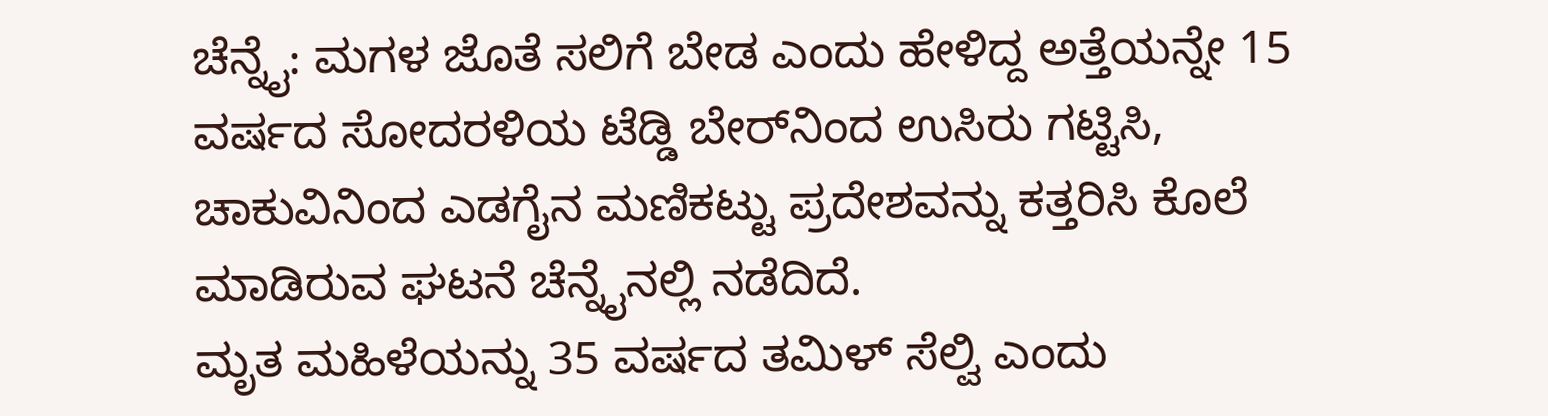ಚೆನ್ನೈ: ಮಗಳ ಜೊತೆ ಸಲಿಗೆ ಬೇಡ ಎಂದು ಹೇಳಿದ್ದ ಅತ್ತೆಯನ್ನೇ 15 ವರ್ಷದ ಸೋದರಳಿಯ ಟೆಡ್ಡಿ ಬೇರ್‌ನಿಂದ ಉಸಿರು ಗಟ್ಟಿಸಿ, ಚಾಕುವಿನಿಂದ ಎಡಗೈನ ಮಣಿಕಟ್ಟು ಪ್ರದೇಶವನ್ನು ಕತ್ತರಿಸಿ ಕೊಲೆ ಮಾಡಿರುವ ಘಟನೆ ಚೆನ್ನೈನಲ್ಲಿ ನಡೆದಿದೆ.
ಮೃತ ಮಹಿಳೆಯನ್ನು 35 ವರ್ಷದ ತಮಿಳ್ ಸೆಲ್ವಿ ಎಂದು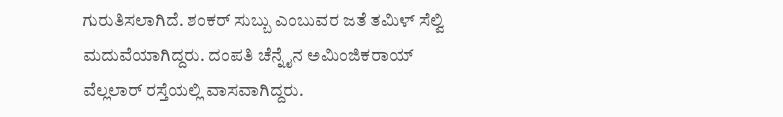ಗುರುತಿಸಲಾಗಿದೆ. ಶಂಕರ್ ಸುಬ್ಬು ಎಂಬುವರ ಜತೆ ತಮಿಳ್ ಸೆಲ್ವಿ ಮದುವೆಯಾಗಿದ್ದರು. ದಂಪತಿ ಚೆನ್ನೈನ ಅಮಿಂಜಿಕರಾಯ್ ವೆಲ್ಲಲಾರ್ ರಸ್ತೆಯಲ್ಲಿ ವಾಸವಾಗಿದ್ದರು.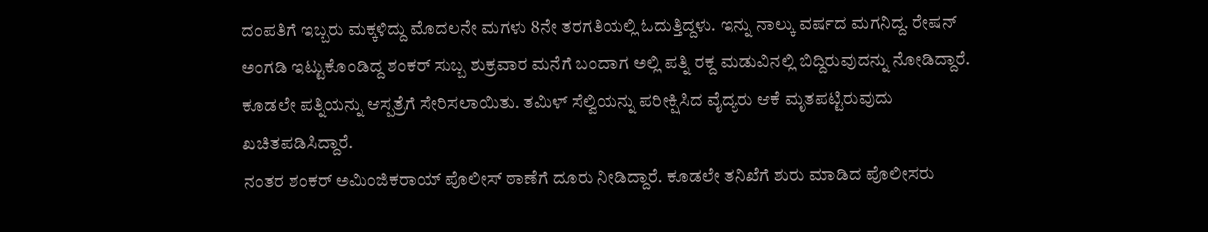ದಂಪತಿಗೆ ಇಬ್ಬರು ಮಕ್ಕಳಿದ್ದು ಮೊದಲನೇ ಮಗಳು 8ನೇ ತರಗತಿಯಲ್ಲಿ ಓದುತ್ತಿದ್ದಳು. ಇನ್ನು ನಾಲ್ಕು ವರ್ಷದ ಮಗನಿದ್ದ. ರೇಷನ್ ಅಂಗಡಿ ಇಟ್ಟುಕೊಂಡಿದ್ದ ಶಂಕರ್ ಸುಬ್ಬ ಶುಕ್ರವಾರ ಮನೆಗೆ ಬಂದಾಗ ಅಲ್ಲಿ ಪತ್ನಿ ರಕ್ದ ಮಡುವಿನಲ್ಲಿ ಬಿದ್ದಿರುವುದನ್ನು ನೋಡಿದ್ದಾರೆ. ಕೂಡಲೇ ಪತ್ನಿಯನ್ನು ಆಸ್ಪತ್ರೆಗೆ ಸೇರಿಸಲಾಯಿತು. ತಮಿಳ್ ಸೆಲ್ವಿಯನ್ನು ಪರೀಕ್ಷಿಸಿದ ವೈದ್ಯರು ಆಕೆ ಮೃತಪಟ್ಟಿರುವುದು ಖಚಿತಪಡಿಸಿದ್ದಾರೆ.
ನಂತರ ಶಂಕರ್ ಅಮಿಂಜಿಕರಾಯ್ ಪೊಲೀಸ್ ಠಾಣೆಗೆ ದೂರು ನೀಡಿದ್ದಾರೆ. ಕೂಡಲೇ ತನಿಖೆಗೆ ಶುರು ಮಾಡಿದ ಪೊಲೀಸರು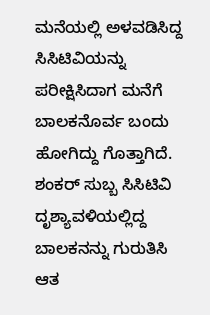ಮನೆಯಲ್ಲಿ ಅಳವಡಿಸಿದ್ದ ಸಿಸಿಟಿವಿಯನ್ನು ಪರೀಕ್ಷಿಸಿದಾಗ ಮನೆಗೆ ಬಾಲಕನೊರ್ವ ಬಂದು ಹೋಗಿದ್ದು ಗೊತ್ತಾಗಿದೆ. ಶಂಕರ್ ಸುಬ್ಬ ಸಿಸಿಟಿವಿ ದೃಶ್ಯಾವಳಿಯಲ್ಲಿದ್ದ ಬಾಲಕನನ್ನು ಗುರುತಿಸಿ ಆತ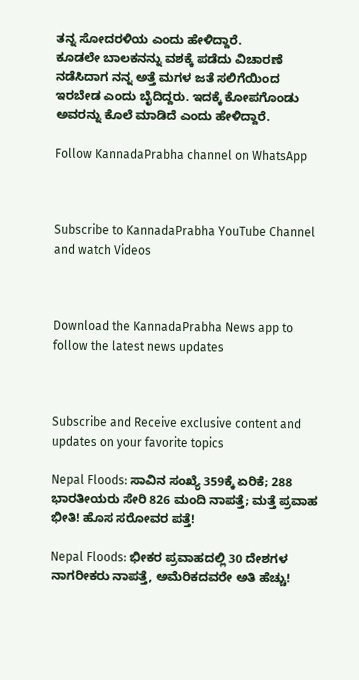ತನ್ನ ಸೋದರಳಿಯ ಎಂದು ಹೇಳಿದ್ದಾರೆ.
ಕೂಡಲೇ ಬಾಲಕನನ್ನು ವಶಕ್ಕೆ ಪಡೆದು ವಿಚಾರಣೆ ನಡೆಸಿದಾಗ ನನ್ನ ಅತ್ತೆ ಮಗಳ ಜತೆ ಸಲಿಗೆಯಿಂದ ಇರಬೇಡ ಎಂದು ಬೈದಿದ್ದರು. ಇದಕ್ಕೆ ಕೋಪಗೊಂಡು ಅವರನ್ನು ಕೊಲೆ ಮಾಡಿದೆ ಎಂದು ಹೇಳಿದ್ದಾರೆ.

Follow KannadaPrabha channel on WhatsApp



Subscribe to KannadaPrabha YouTube Channel and watch Videos



Download the KannadaPrabha News app to follow the latest news updates



Subscribe and Receive exclusive content and updates on your favorite topics

Nepal Floods: ಸಾವಿನ ಸಂಖ್ಯೆ 359ಕ್ಕೆ ಏರಿಕೆ; 288 ಭಾರತೀಯರು ಸೇರಿ 826 ಮಂದಿ ನಾಪತ್ತೆ; ಮತ್ತೆ ಪ್ರವಾಹ ಭೀತಿ! ಹೊಸ ಸರೋವರ ಪತ್ತೆ!

Nepal Floods: ಭೀಕರ ಪ್ರವಾಹದಲ್ಲಿ 30 ದೇಶಗಳ ನಾಗರೀಕರು ನಾಪತ್ತೆ, ಅಮೆರಿಕದವರೇ ಅತಿ ಹೆಚ್ಚು!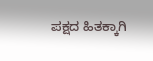ಪಕ್ಷದ ಹಿತಕ್ಕಾಗಿ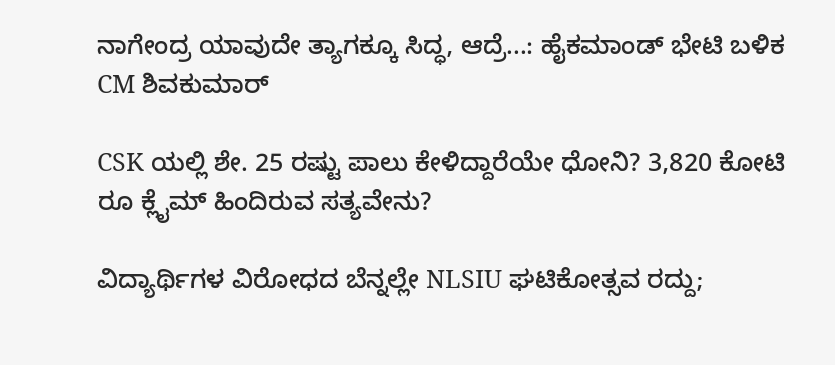ನಾಗೇಂದ್ರ ಯಾವುದೇ ತ್ಯಾಗಕ್ಕೂ ಸಿದ್ಧ, ಆದ್ರೆ...: ಹೈಕಮಾಂಡ್ ಭೇಟಿ ಬಳಿಕ CM ಶಿವಕುಮಾರ್

CSK ಯಲ್ಲಿ ಶೇ. 25 ರಷ್ಟು ಪಾಲು ಕೇಳಿದ್ದಾರೆಯೇ ಧೋನಿ? 3,820 ಕೋಟಿ ರೂ ಕ್ಲೈಮ್ ಹಿಂದಿರುವ ಸತ್ಯವೇನು?

ವಿದ್ಯಾರ್ಥಿಗಳ ವಿರೋಧದ ಬೆನ್ನಲ್ಲೇ NLSIU ಘಟಿಕೋತ್ಸವ ರದ್ದು;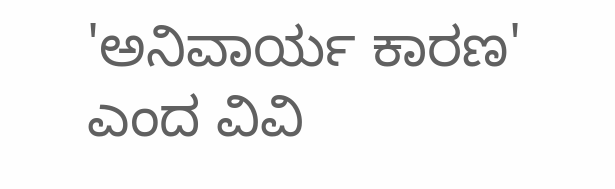'ಅನಿವಾರ್ಯ ಕಾರಣ' ಎಂದ ವಿವಿ